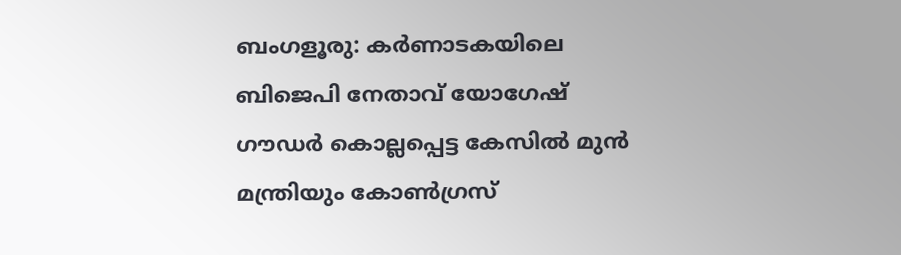ബംഗളൂരു: കർണാടകയിലെ ബിജെപി നേതാവ് യോഗേഷ് ഗൗഡർ കൊല്ലപ്പെട്ട കേസിൽ മുൻ മന്ത്രിയും കോൺഗ്രസ്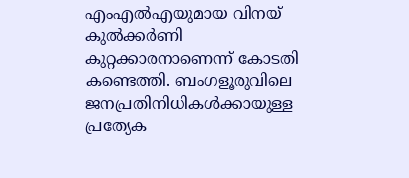എംഎൽഎയുമായ വിനയ് കുൽക്കർണി കുറ്റക്കാരനാണെന്ന് കോടതി കണ്ടെത്തി. ബംഗളൂരുവിലെ ജനപ്രതിനിധികൾക്കായുള്ള പ്രത്യേക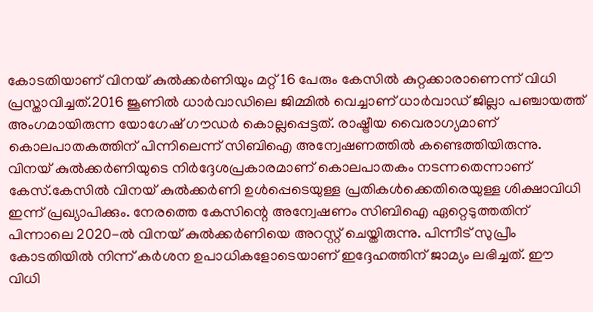കോടതിയാണ് വിനയ് കുൽക്കർണിയും മറ്റ് 16 പേരും കേസിൽ കുറ്റക്കാരാണെന്ന് വിധി പ്രസ്താവിച്ചത്.2016 ജൂണിൽ ധാർവാഡിലെ ജിമ്മിൽ വെച്ചാണ് ധാർവാഡ് ജില്ലാ പഞ്ചായത്ത് അംഗമായിരുന്ന യോഗേഷ് ഗൗഡർ കൊല്ലപ്പെട്ടത്. രാഷ്ട്രീയ വൈരാഗ്യമാണ് കൊലപാതകത്തിന് പിന്നിലെന്ന് സിബിഐ അന്വേഷണത്തിൽ കണ്ടെത്തിയിരുന്നു. വിനയ് കുൽക്കർണിയുടെ നിർദ്ദേശപ്രകാരമാണ് കൊലപാതകം നടന്നതെന്നാണ് കേസ്.കേസിൽ വിനയ് കുൽക്കർണി ഉൾപ്പെടെയുള്ള പ്രതികൾക്കെതിരെയുള്ള ശിക്ഷാവിധി ഇന്ന് പ്രഖ്യാപിക്കും. നേരത്തെ കേസിന്റെ അന്വേഷണം സിബിഐ ഏറ്റെടുത്തതിന് പിന്നാലെ 2020-ൽ വിനയ് കുൽക്കർണിയെ അറസ്റ്റ് ചെയ്തിരുന്നു. പിന്നീട് സുപ്രീം കോടതിയിൽ നിന്ന് കർശന ഉപാധികളോടെയാണ് ഇദ്ദേഹത്തിന് ജാമ്യം ലഭിച്ചത്. ഈ വിധി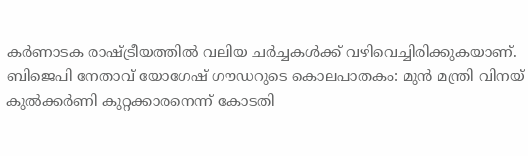കർണാടക രാഷ്ട്രീയത്തിൽ വലിയ ചർച്ചകൾക്ക് വഴിവെച്ചിരിക്കുകയാണ്.
ബിജെപി നേതാവ് യോഗേഷ് ഗൗഡറുടെ കൊലപാതകം: മുൻ മന്ത്രി വിനയ് കുൽക്കർണി കുറ്റക്കാരനെന്ന് കോടതി